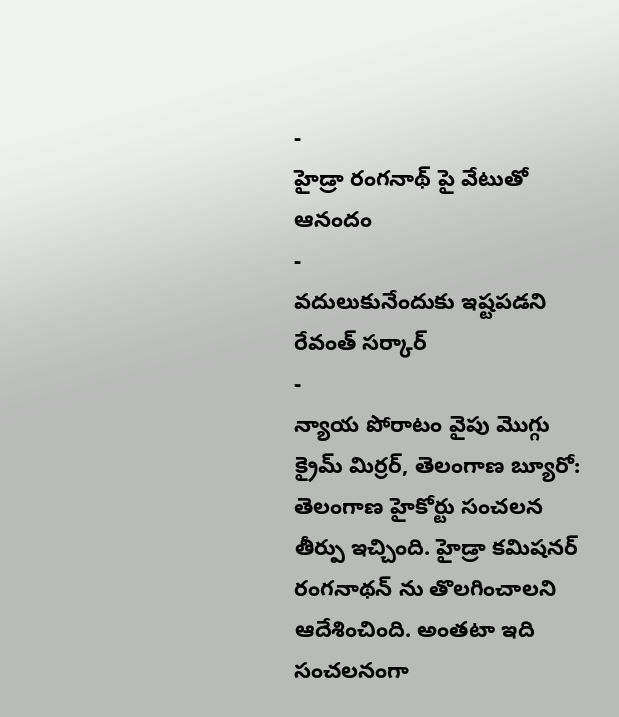-
హైడ్రా రంగనాథ్ పై వేటుతో ఆనందం
-
వదులుకునేందుకు ఇష్టపడని రేవంత్ సర్కార్
-
న్యాయ పోరాటం వైపు మొగ్గు
క్రైమ్ మిర్రర్, తెలంగాణ బ్యూరో: తెలంగాణ హైకోర్టు సంచలన తీర్పు ఇచ్చింది. హైడ్రా కమిషనర్ రంగనాథన్ ను తొలగించాలని ఆదేశించింది. అంతటా ఇది సంచలనంగా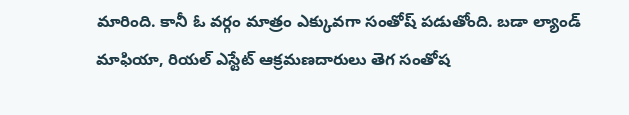మారింది. కానీ ఓ వర్గం మాత్రం ఎక్కువగా సంతోష్ పడుతోంది. బడా ల్యాండ్ మాఫియా, రియల్ ఎస్టేట్ ఆక్రమణదారులు తెగ సంతోష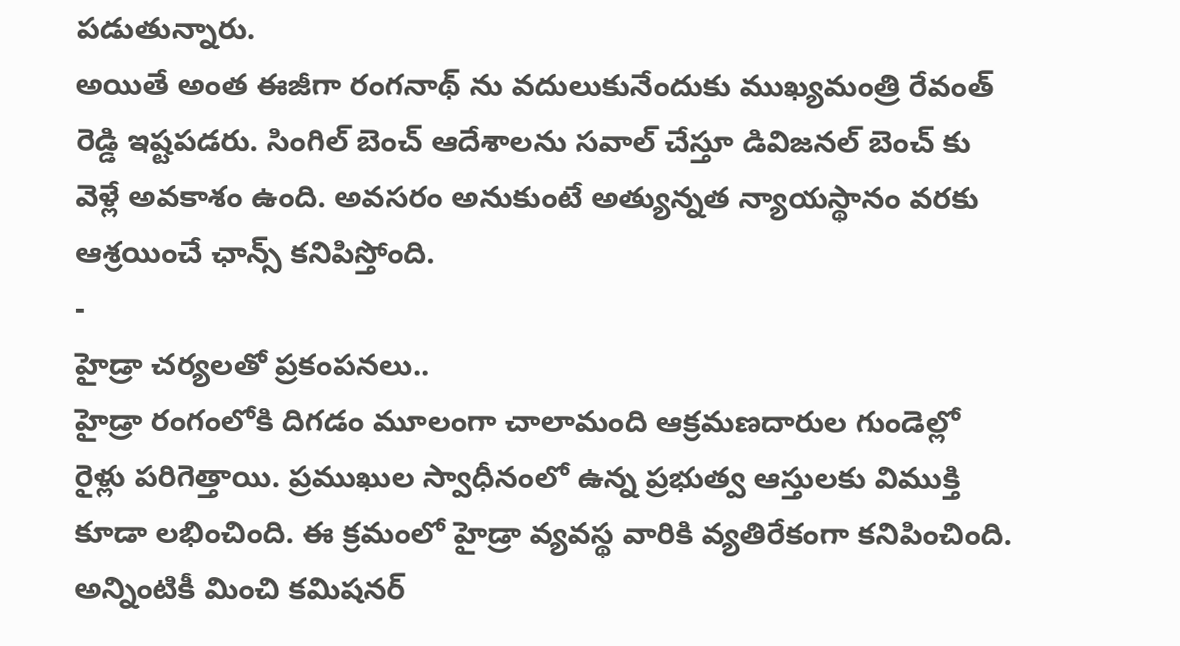పడుతున్నారు.
అయితే అంత ఈజీగా రంగనాథ్ ను వదులుకునేందుకు ముఖ్యమంత్రి రేవంత్ రెడ్డి ఇష్టపడరు. సింగిల్ బెంచ్ ఆదేశాలను సవాల్ చేస్తూ డివిజనల్ బెంచ్ కు వెళ్లే అవకాశం ఉంది. అవసరం అనుకుంటే అత్యున్నత న్యాయస్థానం వరకు ఆశ్రయించే ఛాన్స్ కనిపిస్తోంది.
-
హైడ్రా చర్యలతో ప్రకంపనలు..
హైడ్రా రంగంలోకి దిగడం మూలంగా చాలామంది ఆక్రమణదారుల గుండెల్లో రైళ్లు పరిగెత్తాయి. ప్రముఖుల స్వాధీనంలో ఉన్న ప్రభుత్వ ఆస్తులకు విముక్తి కూడా లభించింది. ఈ క్రమంలో హైడ్రా వ్యవస్థ వారికి వ్యతిరేకంగా కనిపించింది. అన్నింటికీ మించి కమిషనర్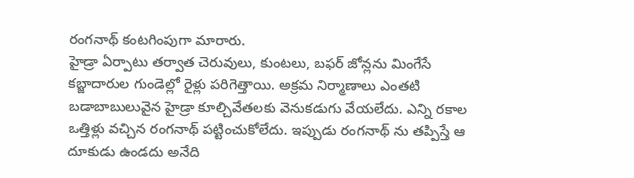రంగనాథ్ కంటగింపుగా మారారు.
హైడ్రా ఏర్పాటు తర్వాత చెరువులు, కుంటలు, బఫర్ జోన్లను మింగేసే కబ్జాదారుల గుండెల్లో రైళ్లు పరిగెత్తాయి. అక్రమ నిర్మాణాలు ఎంతటి బడాబాబులువైన హైడ్రా కూల్చివేతలకు వెనుకడుగు వేయలేదు. ఎన్ని రకాల ఒత్తిళ్లు వచ్చిన రంగనాథ్ పట్టించుకోలేదు. ఇప్పుడు రంగనాథ్ ను తప్పిస్తే ఆ దూకుడు ఉండదు అనేది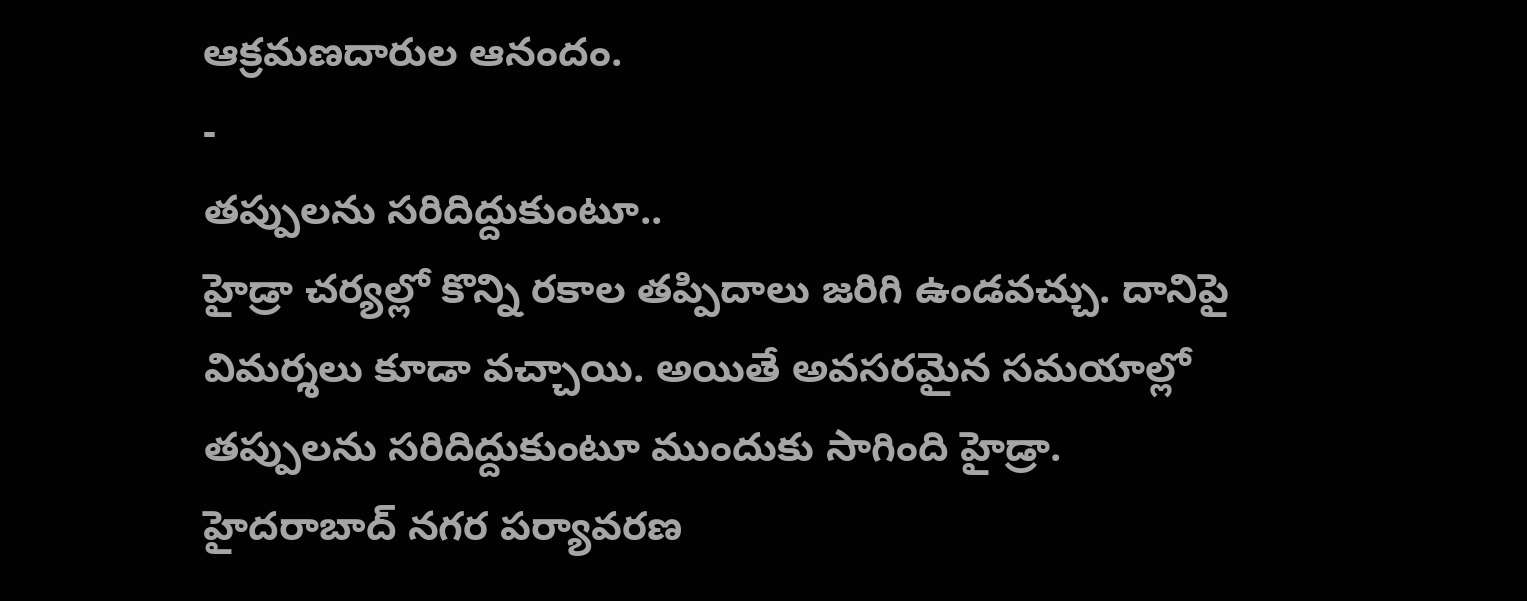ఆక్రమణదారుల ఆనందం.
-
తప్పులను సరిదిద్దుకుంటూ..
హైడ్రా చర్యల్లో కొన్ని రకాల తప్పిదాలు జరిగి ఉండవచ్చు. దానిపై విమర్శలు కూడా వచ్చాయి. అయితే అవసరమైన సమయాల్లో తప్పులను సరిదిద్దుకుంటూ ముందుకు సాగింది హైడ్రా. హైదరాబాద్ నగర పర్యావరణ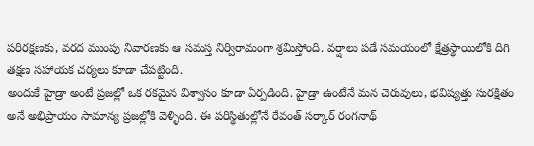పరిరక్షణకు, వరద ముంపు నివారణకు ఆ సమస్త నిర్విరామంగా శ్రమిస్తోంది. వర్షాలు పడే సమయంలో క్షేత్రస్థాయిలోకి దిగి తక్షణ సహాయక చర్యలు కూడా చేపట్టింది.
అందుకే హైడ్రా అంటే ప్రజల్లో ఒక రకమైన విశ్వాసం కూడా ఏర్పడింది. హైడ్రా ఉంటేనే మన చెరువులు, భవిష్యత్తు సురక్షితం అనే అభిప్రాయం సామాన్య ప్రజల్లోకి వెళ్ళింది. ఈ పరిస్థితుల్లోనే రేవంత్ సర్కార్ రంగనాథ్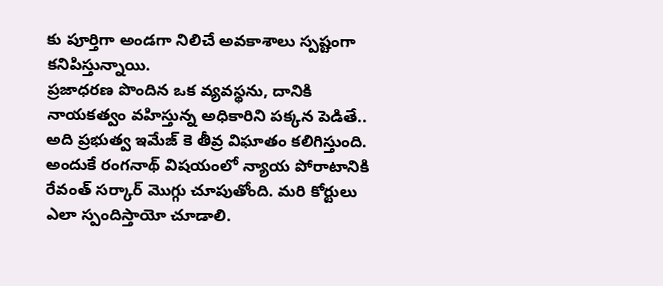కు పూర్తిగా అండగా నిలిచే అవకాశాలు స్పష్టంగా కనిపిస్తున్నాయి.
ప్రజాధరణ పొందిన ఒక వ్యవస్థను, దానికి నాయకత్వం వహిస్తున్న అధికారిని పక్కన పెడితే.. అది ప్రభుత్వ ఇమేజ్ కె తీవ్ర విఘాతం కలిగిస్తుంది. అందుకే రంగనాథ్ విషయంలో న్యాయ పోరాటానికి రేవంత్ సర్కార్ మొగ్గు చూపుతోంది. మరి కోర్టులు ఎలా స్పందిస్తాయో చూడాలి.